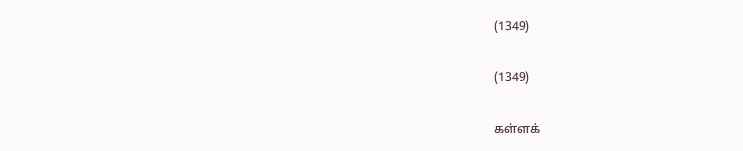(1349)

(1349)

கள்ளக்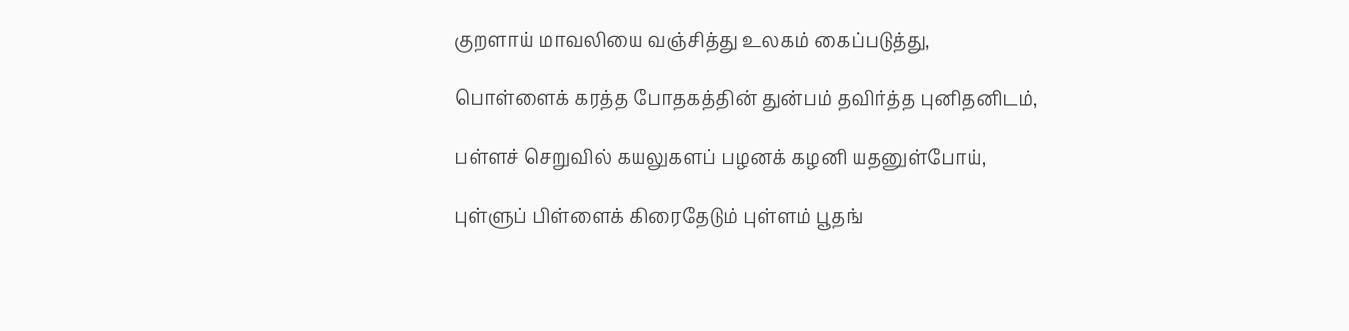குறளாய் மாவலியை வஞ்சித்து உலகம் கைப்படுத்து,

பொள்ளைக் கரத்த போதகத்தின் துன்பம் தவிர்த்த புனிதனிடம்,

பள்ளச் செறுவில் கயலுகளப் பழனக் கழனி யதனுள்போய்,

புள்ளுப் பிள்ளைக் கிரைதேடும் புள்ளம் பூதங்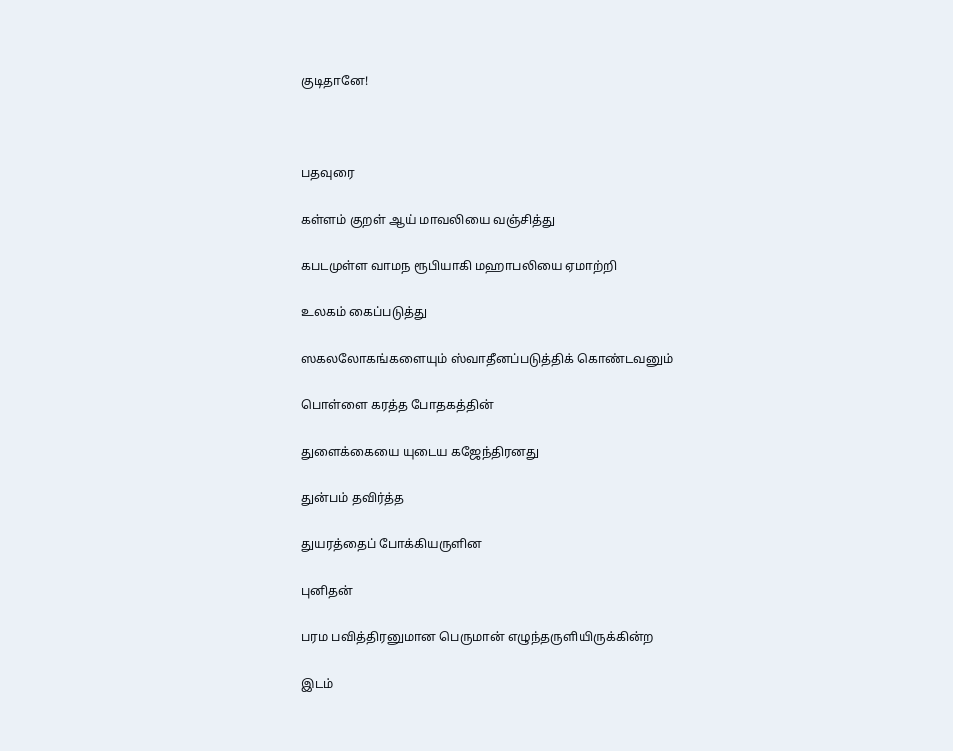குடிதானே!



பதவுரை

கள்ளம் குறள் ஆய் மாவலியை வஞ்சித்து

கபடமுள்ள வாமந ரூபியாகி மஹாபலியை ஏமாற்றி

உலகம் கைப்படுத்து

ஸகலலோகங்களையும் ஸ்வாதீனப்படுத்திக் கொண்டவனும்

பொள்ளை கரத்த போதகத்தின்

துளைக்கையை யுடைய கஜேந்திரனது

துன்பம் தவிர்த்த

துயரத்தைப் போக்கியருளின

புனிதன்

பரம பவித்திரனுமான பெருமான் எழுந்தருளியிருக்கின்ற

இடம்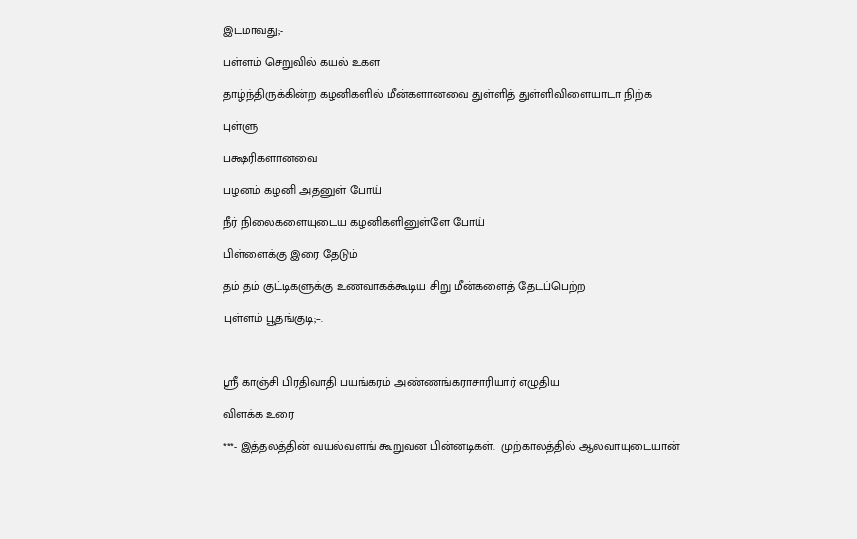இடமாவது;-

பள்ளம் செறுவில் கயல் உகள

தாழ்ந்திருக்கின்ற கழனிகளில் மீன்களானவை துள்ளித் துள்ளிவிளையாடா நிற்க

புள்ளு

பக்ஷரிகளானவை

பழனம் கழனி அதனுள் போய்

நீர் நிலைகளையுடைய கழனிகளினுள்ளே போய்

பிள்ளைக்கு இரை தேடும்

தம் தம் குட்டிகளுக்கு உணவாகக்கூடிய சிறு மீன்களைத் தேடப்பெற்ற

புள்ளம் பூதங்குடி;–.



ஸ்ரீ காஞ்சி பிரதிவாதி பயங்கரம் அண்ணங்கராசாரியார் எழுதிய

விளக்க உரை

***- இத்தலத்தின் வயல்வளங் கூறுவன பின்னடிகள்.  முற்காலத்தில் ஆலவாயுடையான்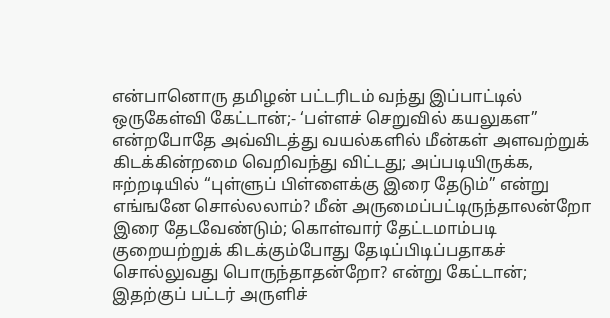என்பானொரு தமிழன் பட்டரிடம் வந்து இப்பாட்டில் ஒருகேள்வி கேட்டான்;- ‘பள்ளச் செறுவில் கயலுகள” என்றபோதே அவ்விடத்து வயல்களில் மீன்கள் அளவற்றுக் கிடக்கின்றமை வெறிவந்து விட்டது; அப்படியிருக்க, ஈற்றடியில் “புள்ளுப் பிள்ளைக்கு இரை தேடும்” என்று எங்ஙனே சொல்லலாம்? மீன் அருமைப்பட்டிருந்தாலன்றோ இரை தேடவேண்டும்; கொள்வார் தேட்டமாம்படி குறையற்றுக் கிடக்கும்போது தேடிப்பிடிப்பதாகச் சொல்லுவது பொருந்தாதன்றோ? என்று கேட்டான்; இதற்குப் பட்டர் அருளிச்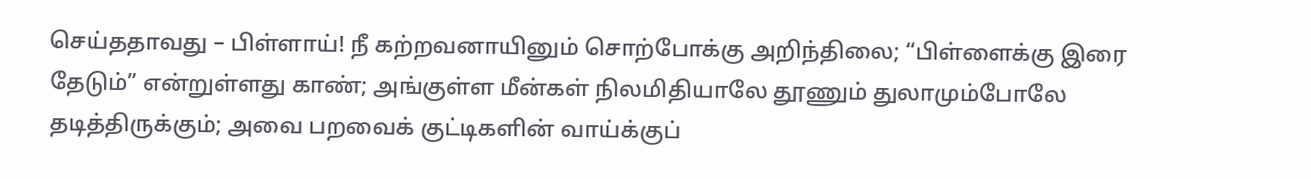செய்ததாவது – பிள்ளாய்! நீ கற்றவனாயினும் சொற்போக்கு அறிந்திலை; “பிள்ளைக்கு இரை தேடும்” என்றுள்ளது காண்; அங்குள்ள மீன்கள் நிலமிதியாலே தூணும் துலாமும்போலே தடித்திருக்கும்; அவை பறவைக் குட்டிகளின் வாய்க்குப்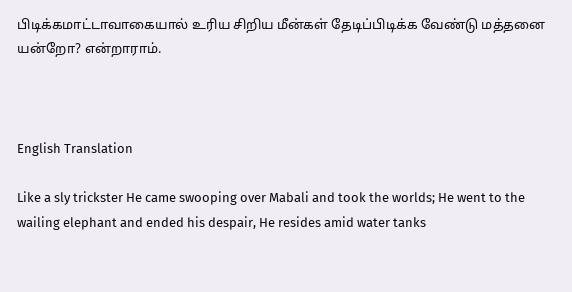பிடிக்கமாட்டாவாகையால் உரிய சிறிய மீன்கள் தேடிப்பிடிக்க வேண்டு மத்தனை யன்றோ? என்றாராம்.



English Translation

Like a sly trickster He came swooping over Mabali and took the worlds; He went to the wailing elephant and ended his despair, He resides amid water tanks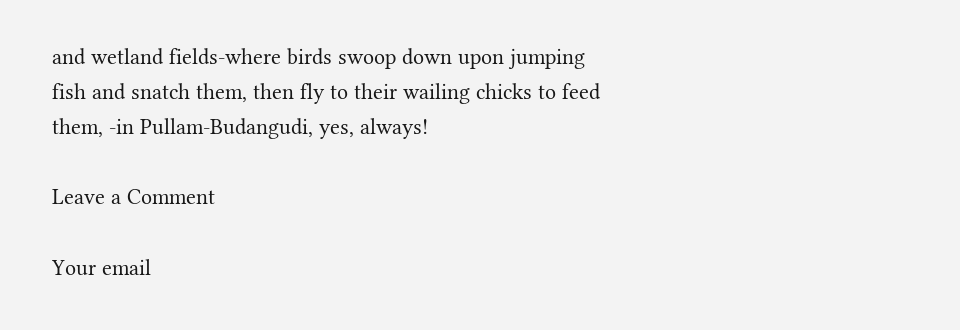and wetland fields-where birds swoop down upon jumping fish and snatch them, then fly to their wailing chicks to feed them, -in Pullam-Budangudi, yes, always!

Leave a Comment

Your email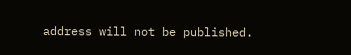address will not be published.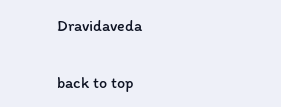Dravidaveda

back to top